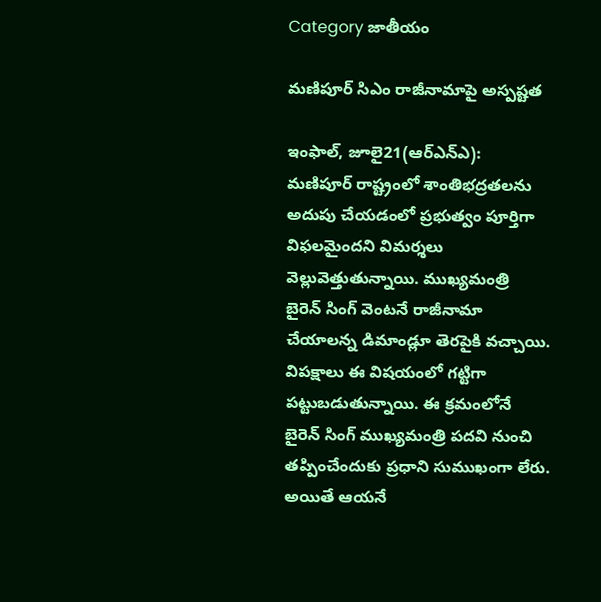Category జాతీయం

మణిపూర్‌ ‌సిఎం రాజీనామాపై అస్పష్టత

ఇంఫాల్‌, జూలై21(ఆర్‌ఎన్‌ఎ): మణిపూర్‌ ‌రాష్ట్రంలో శాంతిభద్రతలను అదుపు చేయడంలో ప్రభుత్వం పూర్తిగా విఫలమైందని విమర్శలు వెల్లువెత్తుతున్నాయి. ముఖ్యమంత్రి బైరెన్‌ ‌సింగ్‌ ‌వెంటనే రాజీనామా చేయాలన్న డిమాండ్లూ తెరపైకి వచ్చాయి. విపక్షాలు ఈ విషయంలో గట్టిగా పట్టుబడుతున్నాయి. ఈ క్రమంలోనే  బైరెన్‌ ‌సింగ్‌ ‌ముఖ్యమంత్రి పదవి నుంచి తప్పించేందుకు ప్రధాని సుముఖంగా లేరు. అయితే ఆయనే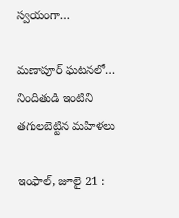స్వయంగా…

మణాపూర్‌ ‌ఘటనలో… నిందితుడి ఇంటిని తగులబెట్టిన మహిళలు

ఇంఫాల్‌, జూలై 21 :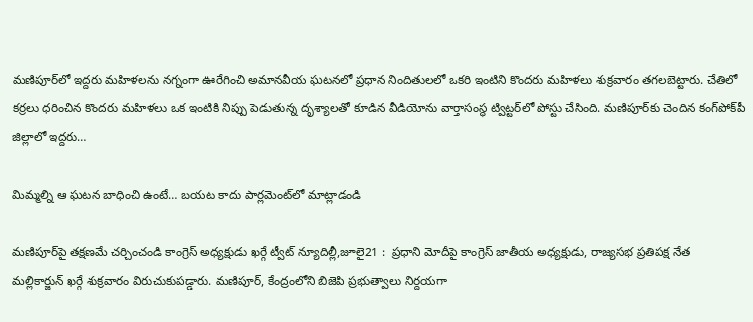మణిపూర్‌లో ఇద్దరు మహిళలను నగ్నంగా ఊరేగించి అమానవీయ ఘటనలో ప్రధాన నిందితులలో ఒకరి ఇంటిని కొందరు మహిళలు శుక్రవారం తగలబెట్టారు. చేతిలో కర్రలు ధరించిన కొందరు మహిళలు ఒక ఇంటికి నిప్పు పెడుతున్న దృశ్యాలతో కూడిన వీడియోను వార్తాసంస్థ ట్విట్టర్‌లో పోస్టు చేసింది. మణిపూర్‌కు చెందిన కంగ్‌పోక్‌పీ జిల్లాలో ఇద్దరు…

మిమ్మల్ని ఆ ఘటన బాధించి ఉంటే… బయట కాదు పార్లమెంట్‌లో మాట్లాడండి

మణిపూర్‌పై తక్షణమే చర్చించండి కాంగ్రెస్‌ అధ్యక్షుడు ఖర్గే ట్వీట్‌ న్యూదిల్లీ,జూలై21 :  ప్రధాని మోదీపై కాంగ్రెస్‌ ‌జాతీయ అధ్యక్షుడు, రాజ్యసభ ప్రతిపక్ష నేత మల్లికార్జున్‌ ‌ఖర్గే శుక్రవారం విరుచుకుపడ్డారు. మణిపూర్‌, కేంద్రంలోని బిజెపి ప్రభుత్వాలు నిర్దయగా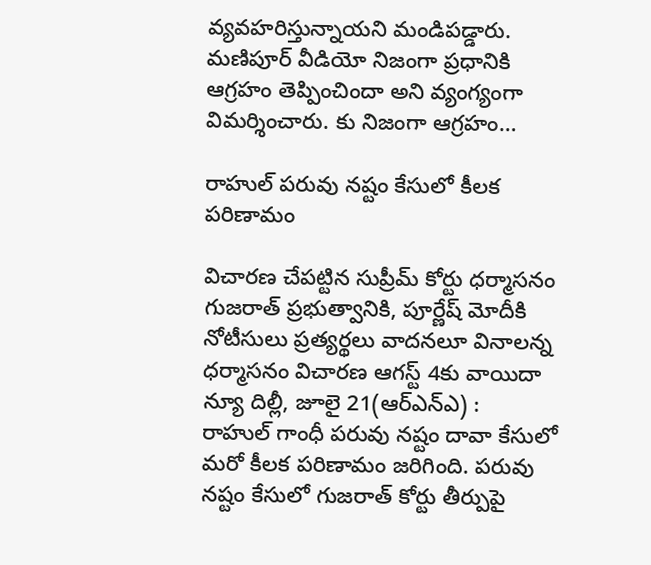వ్యవహరిస్తున్నాయని మండిపడ్డారు. మణిపూర్‌ ‌వీడియో నిజంగా ప్రధానికి ఆగ్రహం తెప్పించిందా అని వ్యంగ్యంగా విమర్శించారు. కు నిజంగా ఆగ్రహం…

రాహుల్‌ ‌పరువు నష్టం కేసులో కీలక పరిణామం

విచారణ చేపట్టిన సుప్రీమ్‌ ‌కోర్టు ధర్మాసనం గుజరాత్‌ ‌ప్రభుత్వానికి, పూర్ణేష్‌ ‌మోదీకి నోటీసులు ప్రత్యర్థలు వాదనలూ వినాలన్న ధర్మాసనం విచారణ ఆగస్ట్ 4కు వాయిదా న్యూ దిల్లీ, జూలై 21(ఆర్‌ఎన్‌ఎ) : రాహుల్‌ ‌గాంధీ పరువు నష్టం దావా కేసులో మరో కీలక పరిణామం జరిగింది. పరువు నష్టం కేసులో గుజరాత్‌ ‌కోర్టు తీర్పుపై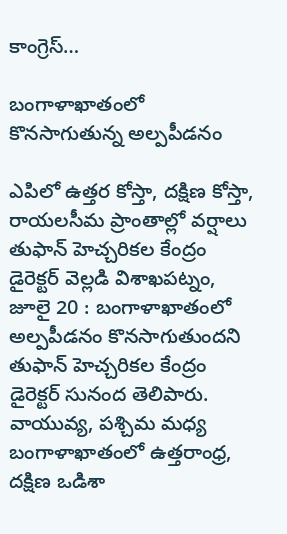కాంగ్రెస్‌…

బంగాళాఖాతంలో కొనసాగుతున్న అల్పపీడనం

ఎపిలో ఉత్తర కోస్తా, దక్షిణ కోస్తా, రాయలసీమ ప్రాంతాల్లో వర్షాలు   తుఫాన్‌ ‌హెచ్చరికల కేంద్రం డైరెక్టర్‌ ‌వెల్లడి విశాఖపట్నం, జూలై 20 : బంగాళాఖాతంలో అల్పపీడనం కొనసాగుతుందని తుఫాన్‌ ‌హెచ్చరికల కేంద్రం డైరెక్టర్‌ ‌సునంద తెలిపారు. వాయువ్య, పశ్చిమ మధ్య బంగాళాఖాతంలో ఉత్తరాంధ్ర, దక్షిణ ఒడిశా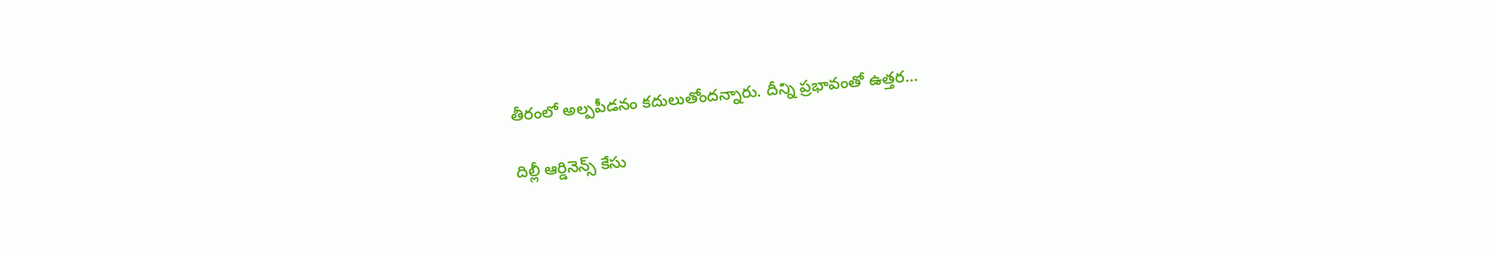తీరంలో అల్పపీడనం కదులుతోందన్నారు. దీన్ని ప్రభావంతో ఉత్తర…

దిల్లీ ఆర్డినెన్స్ ‌కేసు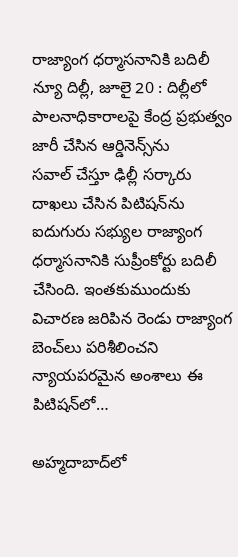రాజ్యాంగ ధర్మాసనానికి బదిలీ న్యూ దిల్లీ, జూలై 20 : దిల్లీలో పాలనాధికారాలపై కేంద్ర ప్రభుత్వం జారీ చేసిన ఆర్డినెన్స్‌ను సవాల్‌ ‌చేస్తూ ఢిల్లీ సర్కారు దాఖలు చేసిన పిటిషన్‌ను ఐదుగురు సభ్యుల రాజ్యాంగ ధర్మాసనానికి సుప్రీంకోర్టు బదిలీ చేసింది. ఇంతకుముందుకు విచారణ జరిపిన రెండు రాజ్యాంగ బెంచ్‌లు పరిశీలించని న్యాయపరమైన అంశాలు ఈ పిటిషన్‌లో…

అహ్మదాబాద్‌లో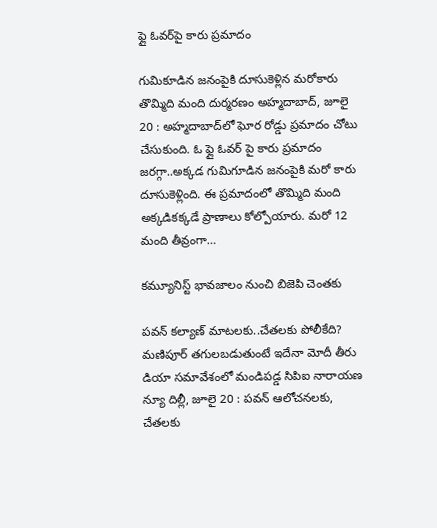ఫ్లై ఓవర్‌పై కారు ప్రమాదం

గుమికూడిన జనంపైకి దూసుకెళ్లిన మరోకారు తొమ్మిది మంది దుర్మరణం అహ్మదాబాద్‌, జూలై 20 : అహ్మదాబాద్‌లో ఘోర రోడ్డు ప్రమాదం చోటు చేసుకుంది. ఓ ఫ్లై ఓవర్‌ ‌పై కారు ప్రమాదం జరగ్గా..అక్కడ గుమిగూడిన జనంపైకి మరో కారు దూసుకెళ్లింది. ఈ ప్రమాదంలో తొమ్మిది మంది అక్కడికక్కడే ప్రాణాలు కోల్పోయారు. మరో 12 మంది తీవ్రంగా…

కమ్యూనిస్ట్ ‌భావజాలం నుంచి బిజెపి చెంతకు

పవన్‌ ‌కల్యాణ్‌ ‌మాటలకు..చేతలకు పోలీకేది? మణిపూర్‌ ‌తగులబడుతుంటే ఇదేనా మోదీ తీరు డియా సమావేశంలో మండిపడ్డ సిపిఐ నారాయణ న్యూ దిల్లీ, జూలై 20 : పవన్‌ ఆలోచనలకు, చేతలకు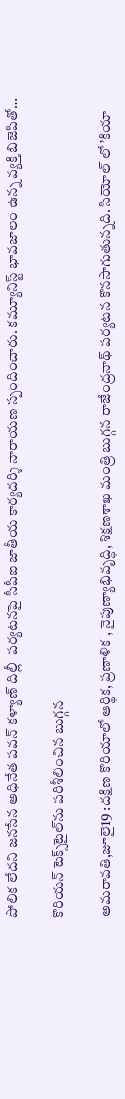పోలిక లేదని జనసేన అధినేత పవన్‌ ‌కళ్యాణ్‌ ‌దిల్లీ  పర్యటనపై సీపీఐ జాతీయ కార్యదర్శి నారాయణ స్పందించారు. కమ్యూనిస్ట్ ‌భావజాలం ఉన్న వ్యక్తి బిజెపితో…

కొరియన్‌ ‌టెక్స్‌టైల్‌ను పరిశీలించిన బుగ్గన

అమరావతి,జూలై19 :దక్షిణ కొరియాలో ఆర్థిక, ప్రణాళిక , నైపుణ్యాభివృద్ధి, శిక్షణశాఖ మంత్రి బుగ్గన రాజేంద్రనాథ్‌ ‌పర్యటన కొనసాగుతున్నది. సియోల్‌ ‌లో ’కియా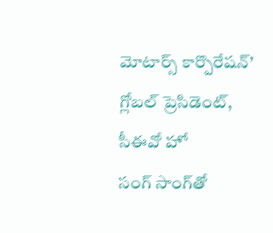మోటార్స్ ‌కార్పొరేషన్‌’ గ్లోబల్‌ ‌ప్రెసిడెంట్‌, సీఈవో హో సంగ్‌ ‌సాంగ్‌తో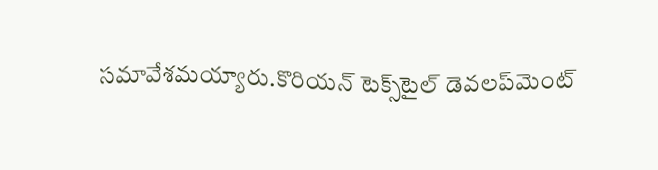సమావేశమయ్యారు.కొరియన్‌ ‌టెక్స్‌టైల్‌ ‌డెవలప్‌మెంట్‌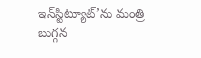ఇన్‌స్టిట్యూట్‌’ను మంత్రి బుగ్గన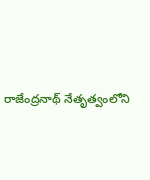రాజేంద్రనాథ్‌ ‌నేతృత్వంలోని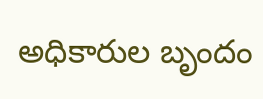అధికారుల బృందం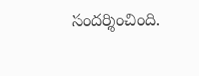సందర్శించింది.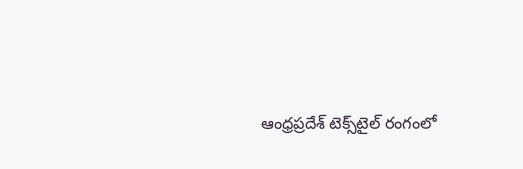ఆంధ్రప్రదేశ్‌ ‌టెక్స్‌టైల్‌ ‌రంగంలో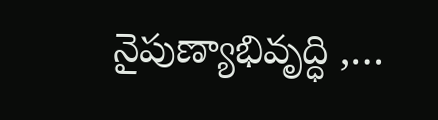నైపుణ్యాభివృద్ధి ,…